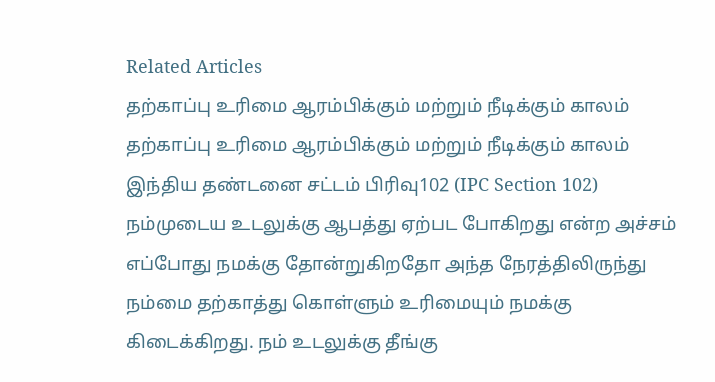Related Articles
தற்காப்பு உரிமை ஆரம்பிக்கும் மற்றும் நீடிக்கும் காலம்
தற்காப்பு உரிமை ஆரம்பிக்கும் மற்றும் நீடிக்கும் காலம் இந்திய தண்டனை சட்டம் பிரிவு102 (IPC Section 102) நம்முடைய உடலுக்கு ஆபத்து ஏற்பட போகிறது என்ற அச்சம் எப்போது நமக்கு தோன்றுகிறதோ அந்த நேரத்திலிருந்து நம்மை தற்காத்து கொள்ளும் உரிமையும் நமக்கு கிடைக்கிறது. நம் உடலுக்கு தீங்கு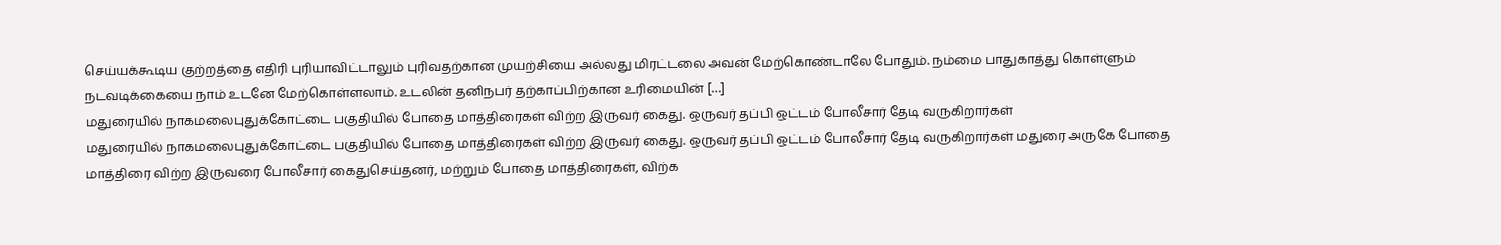செய்யக்கூடிய குற்றத்தை எதிரி புரியாவிட்டாலும் புரிவதற்கான முயற்சியை அல்லது மிரட்டலை அவன் மேற்கொண்டாலே போதும். நம்மை பாதுகாத்து கொள்ளும் நடவடிக்கையை நாம் உடனே மேற்கொள்ளலாம். உடலின் தனிநபர் தற்காப்பிற்கான உரிமையின் […]
மதுரையில் நாகமலைபுதுக்கோட்டை பகுதியில் போதை மாத்திரைகள் விற்ற இருவர் கைது. ஒருவர் தப்பி ஒட்டம் போலீசார் தேடி வருகிறார்கள்
மதுரையில் நாகமலைபுதுக்கோட்டை பகுதியில் போதை மாத்திரைகள் விற்ற இருவர் கைது. ஒருவர் தப்பி ஒட்டம் போலீசார் தேடி வருகிறார்கள் மதுரை அருகே போதை மாத்திரை விற்ற இருவரை போலீசார் கைதுசெய்தனர், மற்றும் போதை மாத்திரைகள், விற்க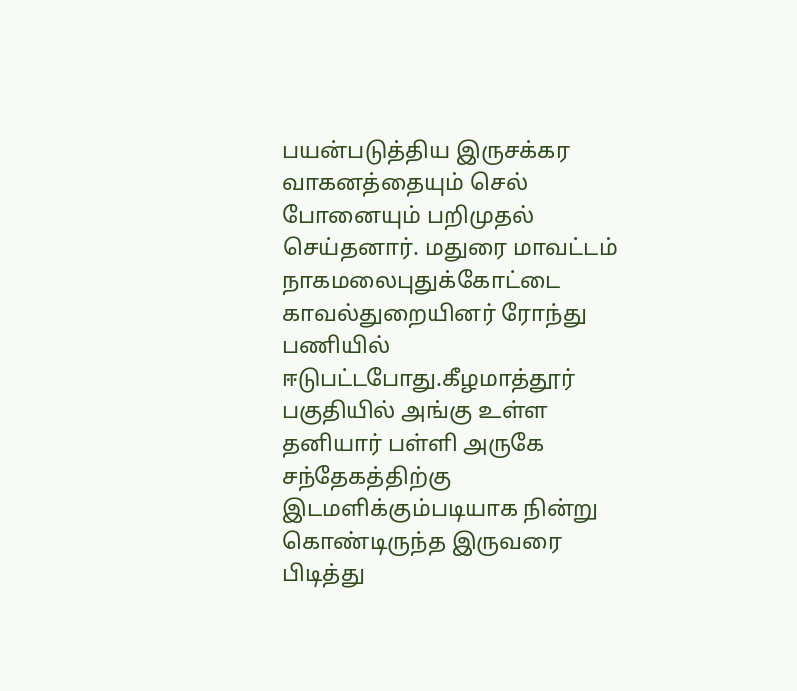பயன்படுத்திய இருசக்கர வாகனத்தையும் செல் போனையும் பறிமுதல் செய்தனார். மதுரை மாவட்டம் நாகமலைபுதுக்கோட்டை காவல்துறையினர் ரோந்து பணியில் ஈடுபட்டபோது.கீழமாத்தூர் பகுதியில் அங்கு உள்ள தனியார் பள்ளி அருகே சந்தேகத்திற்கு இடமளிக்கும்படியாக நின்று கொண்டிருந்த இருவரை பிடித்து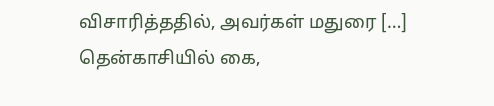விசாரித்ததில், அவர்கள் மதுரை […]
தென்காசியில் கை,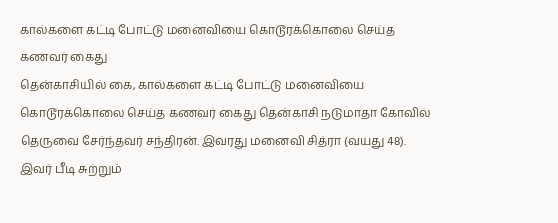கால்களை கட்டி போட்டு மனைவியை கொடூரக்கொலை செய்த கணவர் கைது
தென்காசியில் கை, கால்களை கட்டி போட்டு மனைவியை கொடூரக்கொலை செய்த கணவர் கைது தென்காசி நடுமாதா கோவில் தெருவை சேர்ந்தவர் சந்திரன். இவரது மனைவி சித்ரா (வயது 48). இவர் பீடி சுற்றும்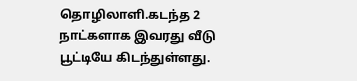தொழிலாளி.கடந்த 2 நாட்களாக இவரது வீடு பூட்டியே கிடந்துள்ளது.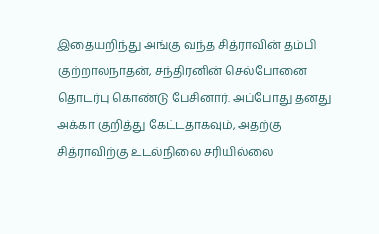இதையறிந்து அங்கு வந்த சித்ராவின் தம்பி குற்றாலநாதன், சந்திரனின் செல்போனை தொடர்பு கொண்டு பேசினார். அப்போது தனது அக்கா குறித்து கேட்டதாகவும், அதற்கு சித்ராவிற்கு உடல்நிலை சரியில்லை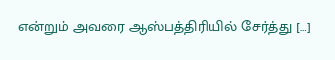என்றும் அவரை ஆஸ்பத்திரியில் சேர்த்து […]